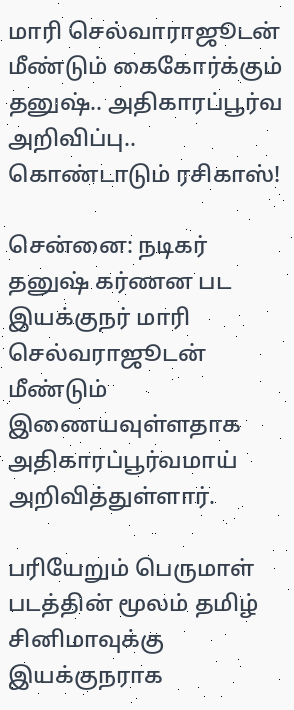மாரி செல்வாராஜூடன் மீண்டும் கைகோர்க்கும் தனுஷ்.. அதிகாரப்பூர்வ அறிவிப்பு.. கொண்டாடும் ரசிகாஸ்!

சென்னை: நடிகர் தனுஷ் கர்ணன பட இயக்குநர் மாரி செல்வராஜூடன் மீண்டும் இணையவுள்ளதாக அதிகாரப்பூர்வமாய் அறிவித்துள்ளார்.

பரியேறும் பெருமாள் படத்தின் மூலம் தமிழ் சினிமாவுக்கு இயக்குநராக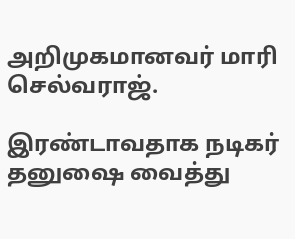அறிமுகமானவர் மாரி செல்வராஜ்.

இரண்டாவதாக நடிகர் தனுஷை வைத்து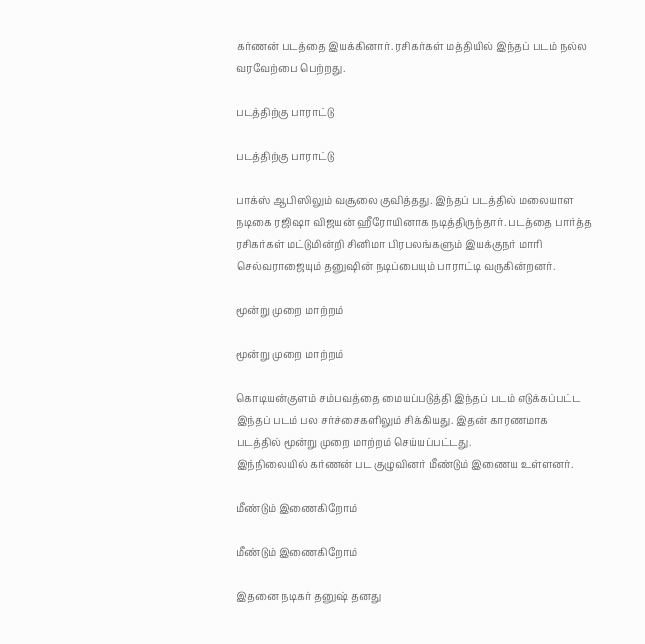கர்ணன் படத்தை இயக்கினார். ரசிகர்கள் மத்தியில் இந்தப் படம் நல்ல வரவேற்பை பெற்றது.

படத்திற்கு பாராட்டு

படத்திற்கு பாராட்டு

பாக்ஸ் ஆபிஸிலும் வசூலை குவித்தது. இந்தப் படத்தில் மலையாள நடிகை ரஜிஷா விஜயன் ஹீரோயினாக நடித்திருந்தார். படத்தை பார்த்த ரசிகர்கள் மட்டுமின்றி சினிமா பிரபலங்களும் இயக்குநர் மாரி செல்வராஜையும் தனுஷின் நடிப்பையும் பாராட்டி வருகின்றனர்.

மூன்று முறை மாற்றம்

மூன்று முறை மாற்றம்

கொடியன்குளம் சம்பவத்தை மையப்படுத்தி இந்தப் படம் எடுக்கப்பட்ட இந்தப் படம் பல சர்ச்சைகளிலும் சிக்கியது. இதன் காரணமாக படத்தில் மூன்று முறை மாற்றம் செய்யப்பட்டது.
இந்நிலையில் கர்ணன் பட குழுவினர் மீண்டும் இணைய உள்ளனர்.

மீண்டும் இணைகிறோம்

மீண்டும் இணைகிறோம்

இதனை நடிகர் தனுஷ் தனது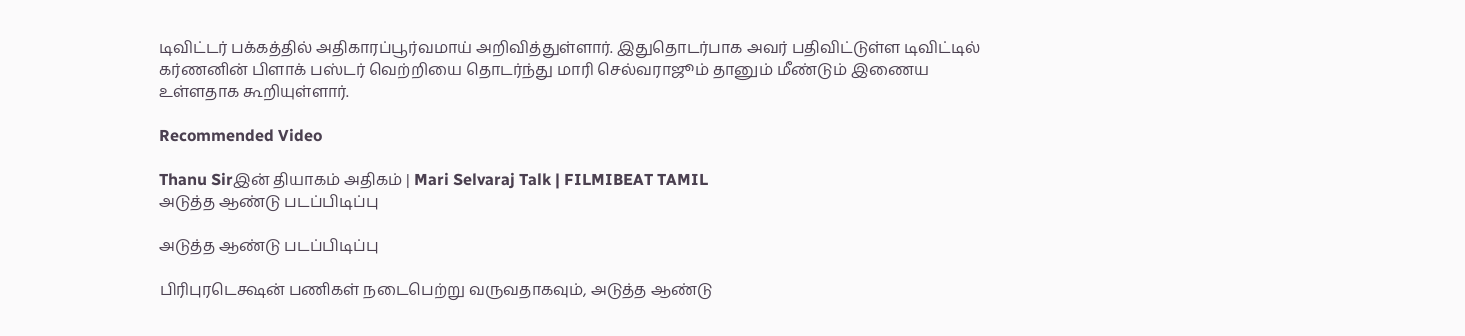டிவிட்டர் பக்கத்தில் அதிகாரப்பூர்வமாய் அறிவித்துள்ளார். இதுதொடர்பாக அவர் பதிவிட்டுள்ள டிவிட்டில் கர்ணனின் பிளாக் பஸ்டர் வெற்றியை தொடர்ந்து மாரி செல்வராஜூம் தானும் மீண்டும் இணைய உள்ளதாக கூறியுள்ளார்.

Recommended Video

Thanu Sirஇன் தியாகம் அதிகம் | Mari Selvaraj Talk | FILMIBEAT TAMIL
அடுத்த ஆண்டு படப்பிடிப்பு

அடுத்த ஆண்டு படப்பிடிப்பு

பிரிபுரடெக்ஷன் பணிகள் நடைபெற்று வருவதாகவும், அடுத்த ஆண்டு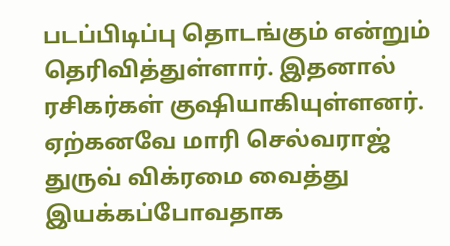படப்பிடிப்பு தொடங்கும் என்றும் தெரிவித்துள்ளார். இதனால் ரசிகர்கள் குஷியாகியுள்ளனர். ஏற்கனவே மாரி செல்வராஜ் துருவ் விக்ரமை வைத்து இயக்கப்போவதாக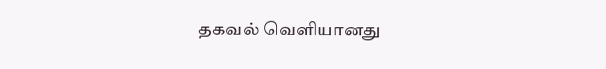தகவல் வெளியானது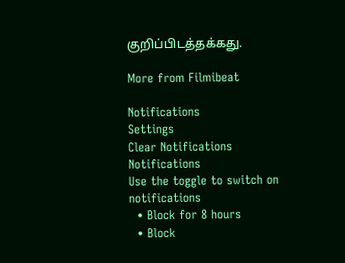குறிப்பிடத்தக்கது.

More from Filmibeat

Notifications
Settings
Clear Notifications
Notifications
Use the toggle to switch on notifications
  • Block for 8 hours
  • Block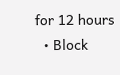for 12 hours
  • Block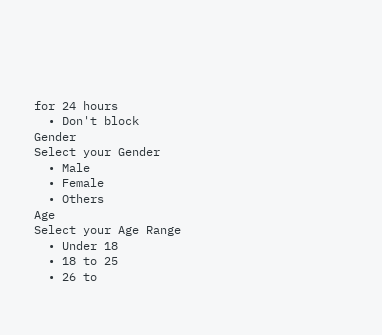for 24 hours
  • Don't block
Gender
Select your Gender
  • Male
  • Female
  • Others
Age
Select your Age Range
  • Under 18
  • 18 to 25
  • 26 to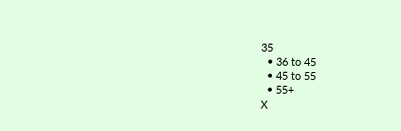35
  • 36 to 45
  • 45 to 55
  • 55+
X